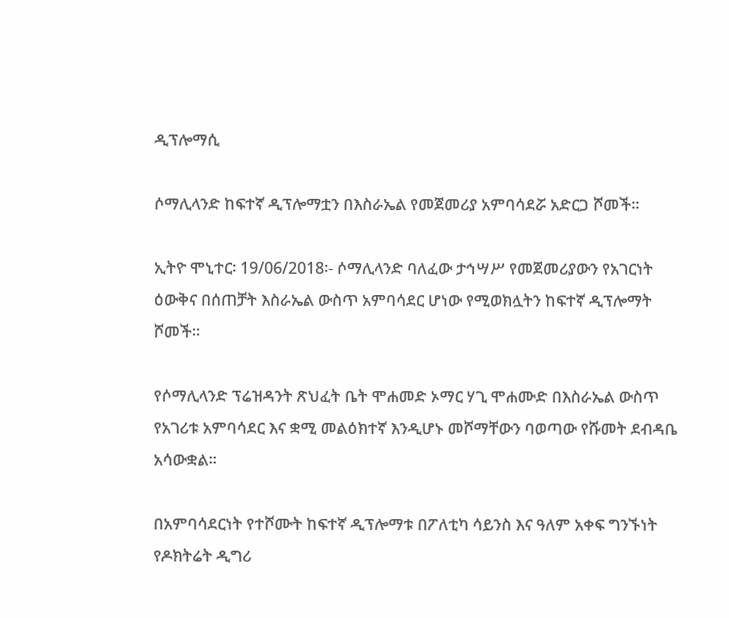ዲፕሎማሲ

ሶማሊላንድ ከፍተኛ ዲፕሎማቷን በእስራኤል የመጀመሪያ አምባሳደሯ አድርጋ ሾመች።

ኢትዮ ሞኒተር፡ 19/06/2018፡- ሶማሊላንድ ባለፈው ታኅሣሥ የመጀመሪያውን የአገርነት ዕውቅና በሰጠቻት እስራኤል ውስጥ አምባሳደር ሆነው የሚወክሏትን ከፍተኛ ዲፕሎማት ሾመች።

የሶማሊላንድ ፕሬዝዳንት ጽህፈት ቤት ሞሐመድ ኦማር ሃጊ ሞሐሙድ በእስራኤል ውስጥ የአገሪቱ አምባሳደር እና ቋሚ መልዕክተኛ እንዲሆኑ መሾማቸውን ባወጣው የሹመት ደብዳቤ አሳውቋል።

በአምባሳደርነት የተሾሙት ከፍተኛ ዲፕሎማቱ በፖለቲካ ሳይንስ እና ዓለም አቀፍ ግንኙነት የዶክትሬት ዲግሪ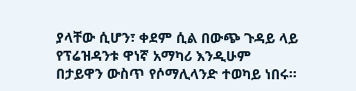ያላቸው ሲሆን፣ ቀደም ሲል በውጭ ጉዳይ ላይ የፕሬዝዳንቱ ዋነኛ አማካሪ እንዲሁም በታይዋን ውስጥ የሶማሊላንድ ተወካይ ነበሩ።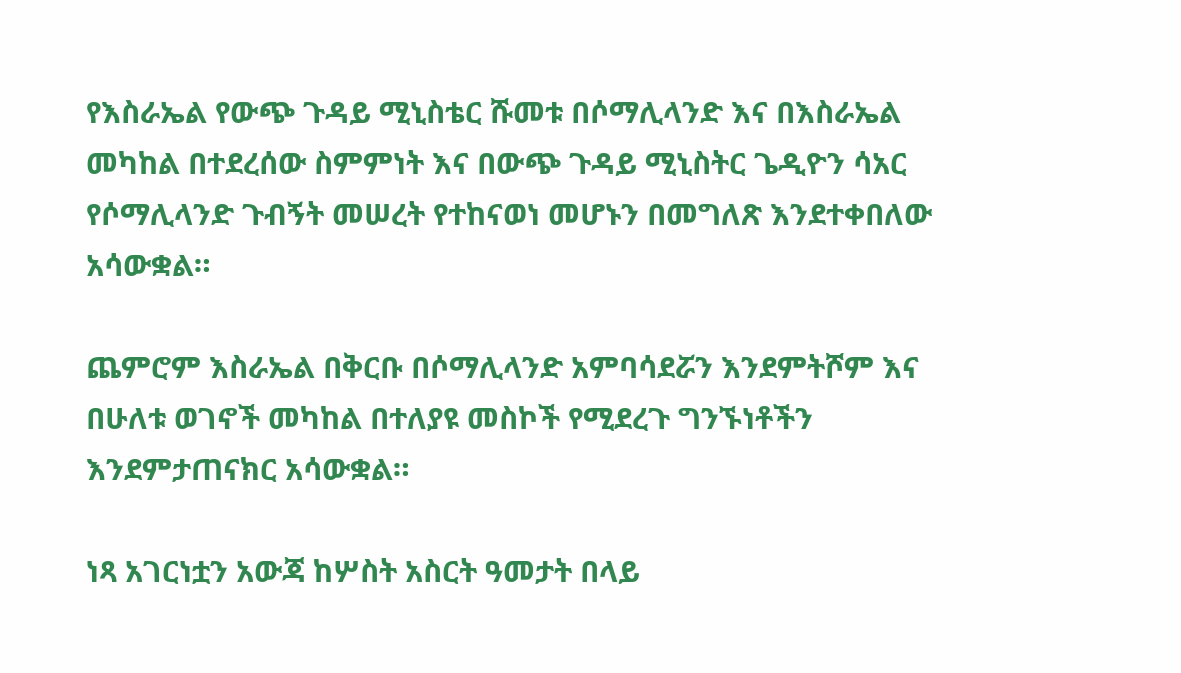የእስራኤል የውጭ ጉዳይ ሚኒስቴር ሹመቱ በሶማሊላንድ እና በእስራኤል መካከል በተደረሰው ስምምነት እና በውጭ ጉዳይ ሚኒስትር ጌዲዮን ሳአር የሶማሊላንድ ጉብኝት መሠረት የተከናወነ መሆኑን በመግለጽ እንደተቀበለው አሳውቋል።

ጨምሮም እስራኤል በቅርቡ በሶማሊላንድ አምባሳደሯን እንደምትሾም እና በሁለቱ ወገኖች መካከል በተለያዩ መስኮች የሚደረጉ ግንኙነቶችን እንደምታጠናክር አሳውቋል።

ነጻ አገርነቷን አውጃ ከሦስት አስርት ዓመታት በላይ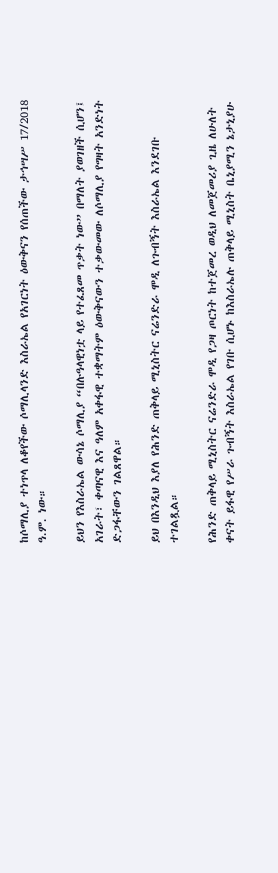ከሶማሊያ ተነጥላ ለቆየችው ሶማሊላንድ እስራኤል የአገርነት ዕውቅናን የሰጠችው ታኅሣሥ 17/2018 ዓ.ም. ነው።

ይህን የእስራኤል ውሳኔ ሶማሊያ “በሉዓላዊነቷ ላይ የተፈጸመ ጥቃት ነው” በማለት ያወገዘች ሲሆን፤ አገራት፣ ቀጣናዊ እና ዓለም አቀፋዊ ተቋማትም ዕውቅናውን ተቃውመው ለሶማሊያ የግዛት አንድነት ድጋፋቸውን ገልጸዋል።

ይህ በእንዲህ እያለ የሕንድ ጠቅላይ ሚኒስትር ናሬንድራ ሞዲ ለጉብኝት እስራኤል እንደገቡ ተገልጿል።

የሕንድ ጠቅላይ ሚኒስትር ናሬንድራ ሞዲ የጋዛ ጦርነት ከተጀመረ ወዲህ ለመጀመሪያ ጊዜ ለሁለት ቀናት ይፋዊ የሥራ ጉብኝት እስራኤል የገቡ ሲሆኑ ከእስራኤሉ ጠቅላይ ሚኒስት ቤኒያሚን ኔታኒያሁ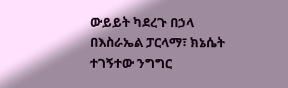ውይይት ካደረጉ በኃላ በእስራኤል ፓርላማ፣ ክኔሴት ተገኝተው ንግግር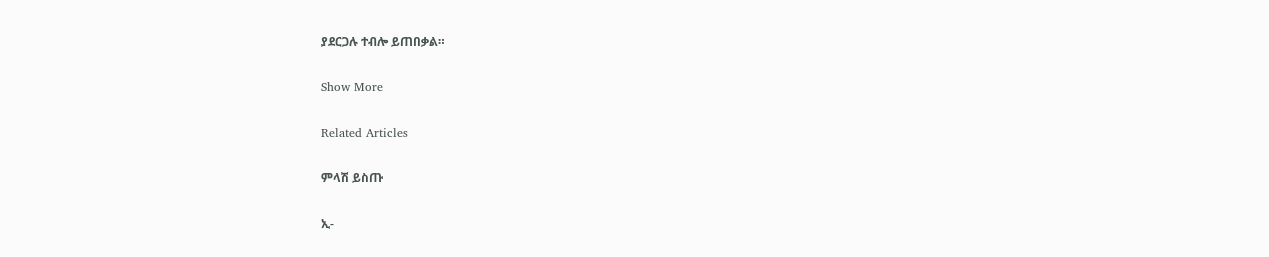ያደርጋሉ ተብሎ ይጠበቃል።

Show More

Related Articles

ምላሽ ይስጡ

ኢ-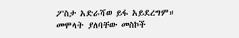ፖስታ አድራሻወ ይፋ አይደረግም። መሞላት ያለባቸው መስኮች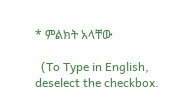* ምልክት አላቸው

  (To Type in English, deselect the checkbox.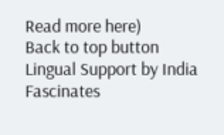Read more here)
Back to top button
Lingual Support by India Fascinates